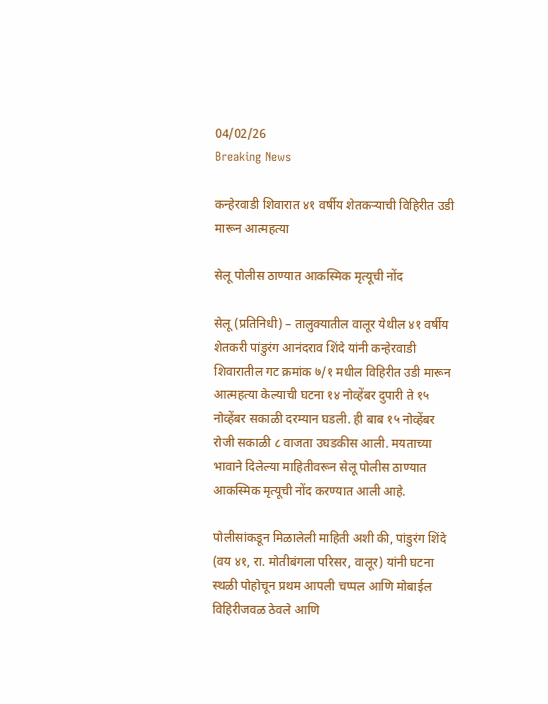04/02/26
Breaking News

कन्हेरवाडी शिवारात ४१ वर्षीय शेतकऱ्याची विहिरीत उडी मारून आत्महत्या

सेलू पोलीस ठाण्यात आकस्मिक मृत्यूची नोंद

सेलू (प्रतिनिधी) – तालुक्यातील वालूर येथील ४१ वर्षीय शेतकरी पांडुरंग आनंदराव शिंदे यांनी कन्हेरवाडी शिवारातील गट क्रमांक ७/१ मधील विहिरीत उडी मारून आत्महत्या केल्याची घटना १४ नोव्हेंबर दुपारी ते १५ नोव्हेंबर सकाळी दरम्यान घडली. ही बाब १५ नोव्हेंबर रोजी सकाळी ८ वाजता उघडकीस आली. मयताच्या भावाने दिलेल्या माहितीवरून सेलू पोलीस ठाण्यात आकस्मिक मृत्यूची नोंद करण्यात आली आहे.

पोलीसांकडून मिळालेली माहिती अशी की, पांडुरंग शिंदे (वय ४१, रा. मोतीबंगला परिसर, वालूर) यांनी घटना स्थळी पोहोचून प्रथम आपली चप्पल आणि मोबाईल विहिरीजवळ ठेवले आणि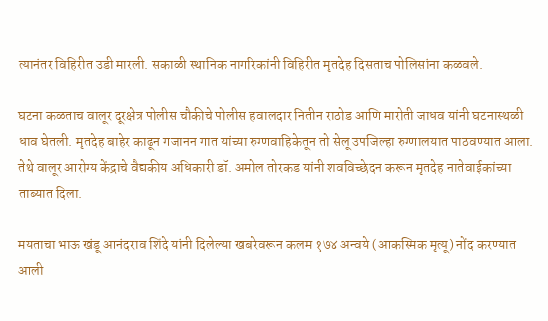त्यानंतर विहिरीत उडी मारली. सकाळी स्थानिक नागरिकांनी विहिरीत मृतदेह दिसताच पोलिसांना कळवले.

घटना कळताच वालूर दूरक्षेत्र पोलीस चौकीचे पोलीस हवालदार नितीन राठोड आणि मारोती जाधव यांनी घटनास्थळी धाव घेतली. मृतदेह बाहेर काढून गजानन गात यांच्या रुग्णवाहिकेतून तो सेलू उपजिल्हा रुग्णालयात पाठवण्यात आला. तेथे वालूर आरोग्य केंद्राचे वैद्यकीय अधिकारी डॉ. अमोल तोरकड यांनी शवविच्छेदन करून मृतदेह नातेवाईकांच्या ताब्यात दिला.

मयताचा भाऊ खंडू आनंदराव शिंदे यांनी दिलेल्या खबरेवरून कलम १७४ अन्वये (आकस्मिक मृत्यू) नोंद करण्यात आली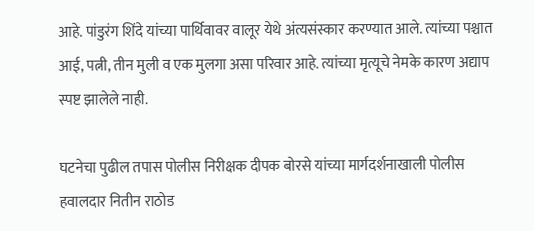आहे. पांडुरंग शिंदे यांच्या पार्थिवावर वालूर येथे अंत्यसंस्कार करण्यात आले. त्यांच्या पश्चात आई, पत्नी, तीन मुली व एक मुलगा असा परिवार आहे. त्यांच्या मृत्यूचे नेमके कारण अद्याप स्पष्ट झालेले नाही.

घटनेचा पुढील तपास पोलीस निरीक्षक दीपक बोरसे यांच्या मार्गदर्शनाखाली पोलीस हवालदार नितीन राठोड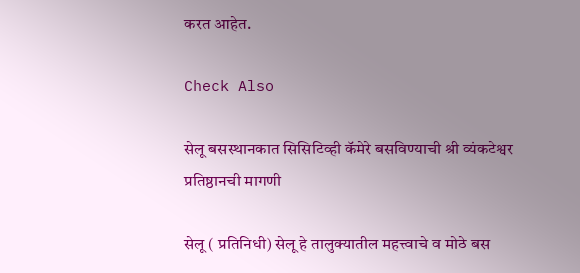करत आहेत.

Check Also

सेलू बसस्थानकात सिसिटिव्ही कॅमेरे बसविण्याची श्री व्यंकटेश्वर प्रतिष्ठानची मागणी

सेलू ( प्रतिनिधी) सेलू हे तालुक्यातील महत्त्वाचे व मोठे बस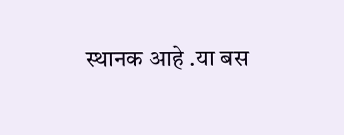स्थानक आहे .या बस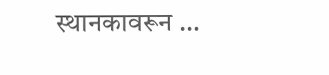स्थानकावरून …